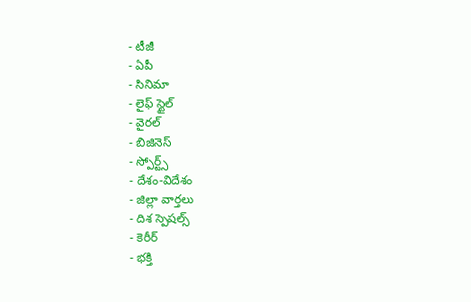- టీజీ
- ఏపీ
- సినిమా
- లైఫ్ స్టైల్
- వైరల్
- బిజినెస్
- స్పోర్ట్స్
- దేశం-విదేశం
- జిల్లా వార్తలు
- దిశ స్పెషల్స్
- కెరీర్
- భక్తి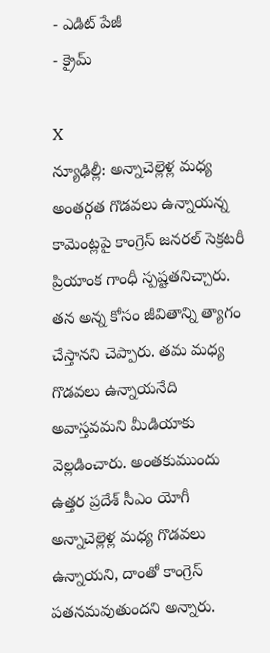- ఎడిట్ పేజీ
- క్రైమ్

X
న్యూఢిల్లీ: అన్నాచెల్లెళ్ల మధ్య అంతర్గత గొడవలు ఉన్నాయన్న కామెంట్లపై కాంగ్రెస్ జనరల్ సెక్రటరీ ప్రియాంక గాంధీ స్పష్టతనిచ్చారు. తన అన్న కోసం జీవితాన్ని త్యాగం చేస్తానని చెప్పారు. తమ మధ్య గొడవలు ఉన్నాయనేది అవాస్తవమని మీడియాకు వెల్లడించారు. అంతకుముందు ఉత్తర ప్రదేశ్ సీఎం యోగీ అన్నాచెల్లెళ్ల మధ్య గొడవలు ఉన్నాయని, దాంతో కాంగ్రెస్ పతనమవుతుందని అన్నారు.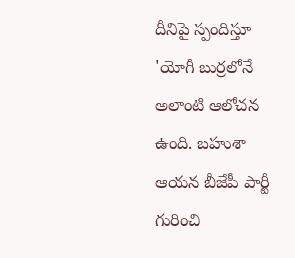దీనిపై స్పందిస్తూ 'యోగీ బుర్రలోనే అలాంటి ఆలోచన ఉంది. బహుశా ఆయన బీజేపీ పార్టీ గురించి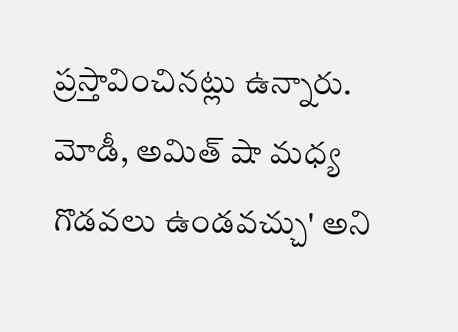ప్రస్తావించినట్లు ఉన్నారు. మోడీ, అమిత్ షా మధ్య గొడవలు ఉండవచ్చు' అని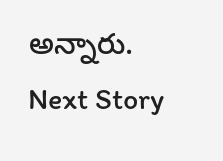అన్నారు.
Next Story